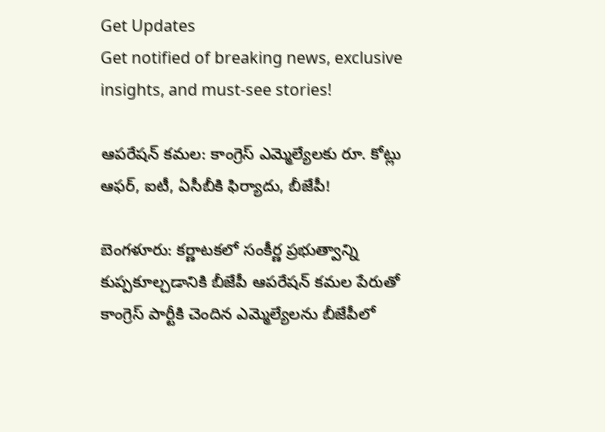Get Updates
Get notified of breaking news, exclusive insights, and must-see stories!

ఆపరేషన్ కమల: కాంగ్రెస్ ఎమ్మెల్యేలకు రూ. కోట్లు ఆఫర్, ఐటీ, ఏసీబీకి ఫిర్యాదు, బీజేపీ!

బెంగళూరు: కర్ణాటకలో సంకీర్ణ ప్రభుత్వాన్ని కుప్పకూల్చడానికి బీజేపీ ఆపరేషన్ కమల పేరుతో కాంగ్రెస్ పార్టీకి చెందిన ఎమ్మెల్యేలను బీజేపీలో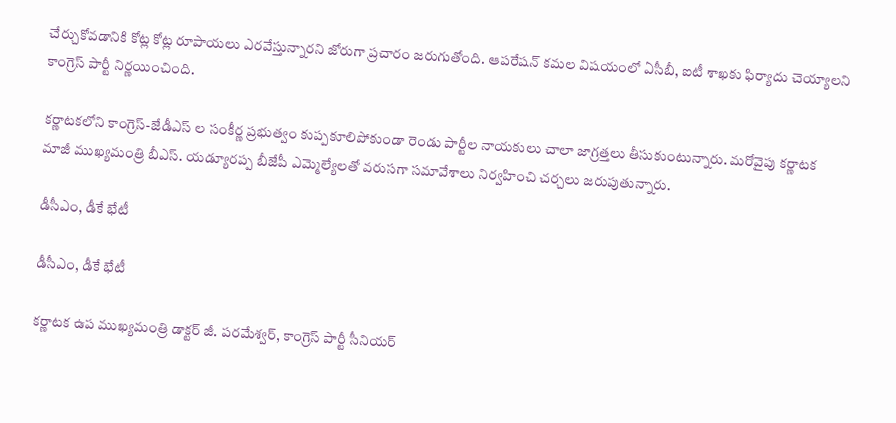చేర్చుకోవడానికి కోట్ల కోట్ల రూపాయలు ఎరవేస్తున్నారని జోరుగా ప్రచారం జరుగుతోంది. ఆపరేషన్ కమల విషయంలో ఏసీబీ, ఐటీ శాఖకు ఫిర్యాదు చెయ్యాలని కాంగ్రెస్ పార్టీ నిర్ణయించింది.

కర్ణాటకలోని కాంగ్రెస్-జేడీఎస్ ల సంకీర్ణ ప్రభుత్వం కుప్పకూలిపోకుండా రెండు పార్టీల నాయకులు చాలా జాగ్రత్తలు తీసుకుంటున్నారు. మరోవైపు కర్ణాటక మాజీ ముఖ్యమంత్రి బీఎస్. యడ్యూరప్ప బీజేపీ ఎమ్మెల్యేలతో వరుసగా సమావేశాలు నిర్వహించి చర్చలు జరుపుతున్నారు.

డీసీఎం, డీకే భేటీ

డీసీఎం, డీకే భేటీ

కర్ణాటక ఉప ముఖ్యమంత్రి డాక్టర్ జీ. పరమేశ్వర్, కాంగ్రెస్ పార్టీ సీనియర్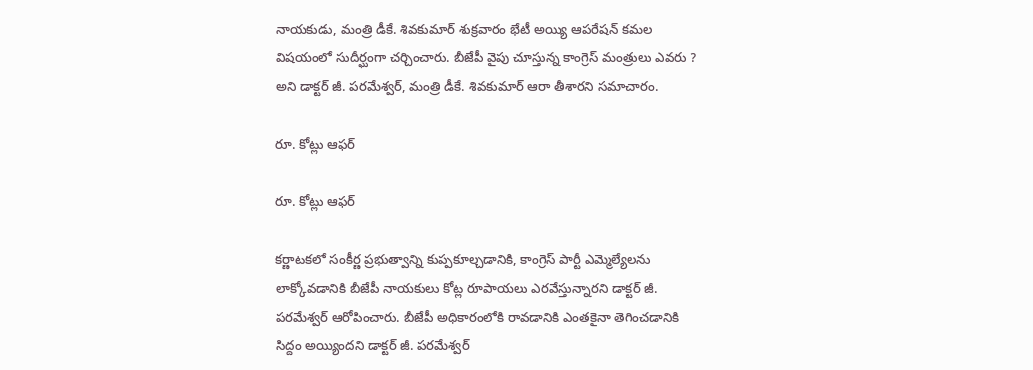నాయకుడు, మంత్రి డీకే. శివకుమార్ శుక్రవారం భేటీ అయ్యి ఆపరేషన్ కమల విషయంలో సుదీర్ఘంగా చర్చించారు. బీజేపీ వైపు చూస్తున్న కాంగ్రెస్ మంత్రులు ఎవరు ? అని డాక్టర్ జీ. పరమేశ్వర్, మంత్రి డీకే. శివకుమార్ ఆరా తీశారని సమాచారం.

రూ. కోట్లు ఆఫర్

రూ. కోట్లు ఆఫర్

కర్ణాటకలో సంకీర్ణ ప్రభుత్వాన్ని కుప్పకూల్చడానికి, కాంగ్రెస్ పార్టీ ఎమ్మెల్యేలను లాక్కోవడానికి బీజేపీ నాయకులు కోట్ల రూపాయలు ఎరవేస్తున్నారని డాక్టర్ జీ. పరమేశ్వర్ ఆరోపించారు. బీజేపీ అధికారంలోకి రావడానికి ఎంతకైనా తెగించడానికి సిద్దం అయ్యిందని డాక్టర్ జీ. పరమేశ్వర్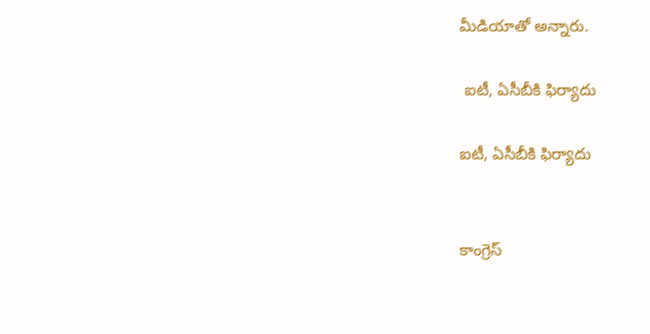మీడియాతో అన్నారు.

 ఐటీ, ఏసీబీకి ఫిర్యాదు

ఐటీ, ఏసీబీకి ఫిర్యాదు


కాంగ్రెస్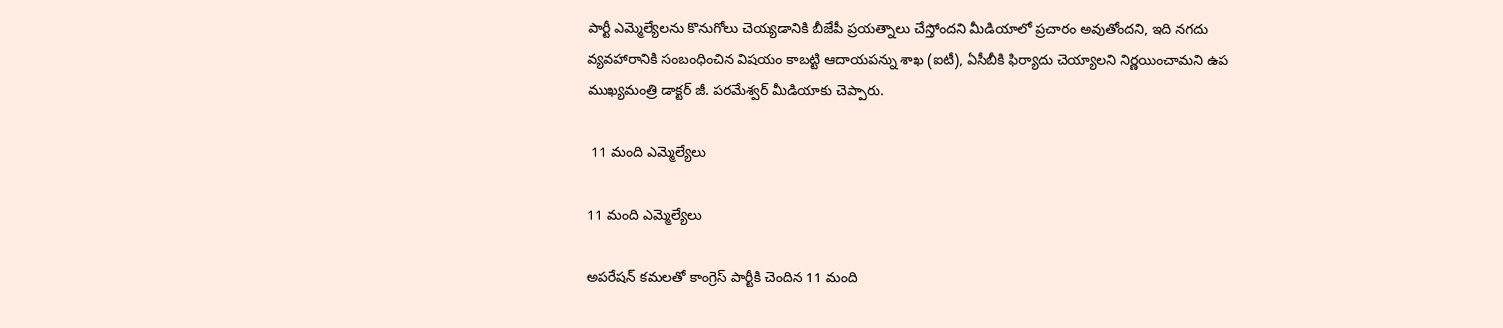పార్టీ ఎమ్మెల్యేలను కొనుగోలు చెయ్యడానికి బీజేపీ ప్రయత్నాలు చేస్తోందని మీడియాలో ప్రచారం అవుతోందని, ఇది నగదు వ్యవహారానికి సంబంధించిన విషయం కాబట్టి ఆదాయపన్ను శాఖ (ఐటీ), ఏసీబీకి ఫిర్యాదు చెయ్యాలని నిర్ణయించామని ఉప ముఖ్యమంత్రి డాక్టర్ జీ. పరమేశ్వర్ మీడియాకు చెప్పారు.

 11 మంది ఎమ్మెల్యేలు

11 మంది ఎమ్మెల్యేలు

అపరేషన్ కమలతో కాంగ్రెస్ పార్టీకి చెందిన 11 మంది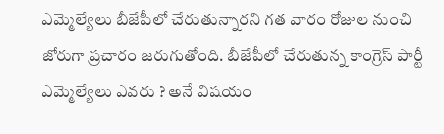ఎమ్మెల్యేలు బీజేపీలో చేరుతున్నారని గత వారం రోజుల నుంచి జోరుగా ప్రచారం జరుగుతోంది. బీజేపీలో చేరుతున్న కాంగ్రెస్ పార్టీ ఎమ్మెల్యేలు ఎవరు ? అనే విషయం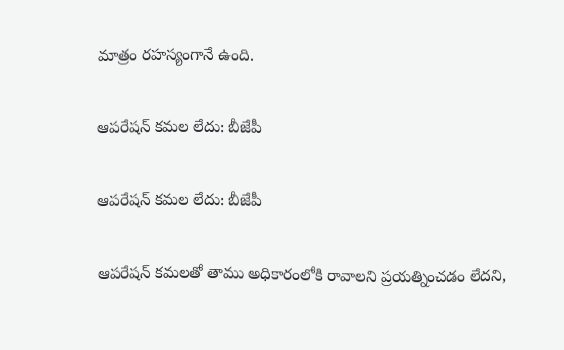మాత్రం రహస్యంగానే ఉంది.

ఆపరేషన్ కమల లేదు: బీజేపీ

ఆపరేషన్ కమల లేదు: బీజేపీ

ఆపరేషన్ కమలతో తాము అధికారంలోకి రావాలని ప్రయత్నించడం లేదని,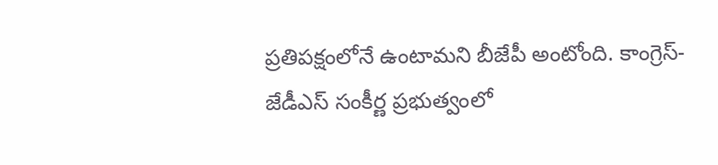ప్రతిపక్షంలోనే ఉంటామని బీజేపీ అంటోంది. కాంగ్రెస్- జేడీఎస్ సంకీర్ణ ప్రభుత్వంలో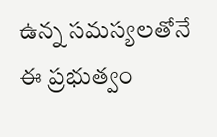ఉన్న సమస్యలతోనే ఈ ప్రభుత్వం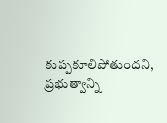కుప్పకూలిపోతుందని, ప్రభుత్వాన్ని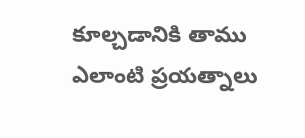కూల్చడానికి తాము ఎలాంటి ప్రయత్నాలు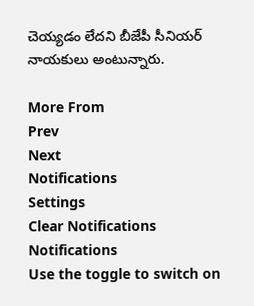చెయ్యడం లేదని బీజేపీ సీనియర్ నాయకులు అంటున్నారు.

More From
Prev
Next
Notifications
Settings
Clear Notifications
Notifications
Use the toggle to switch on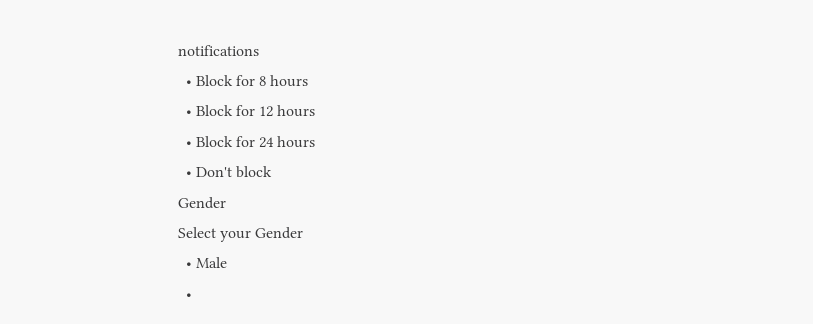notifications
  • Block for 8 hours
  • Block for 12 hours
  • Block for 24 hours
  • Don't block
Gender
Select your Gender
  • Male
  •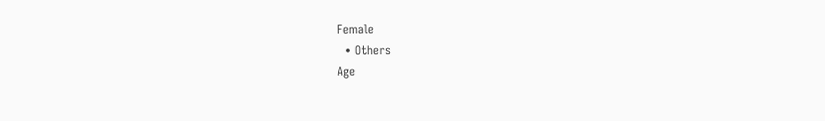Female
  • Others
Age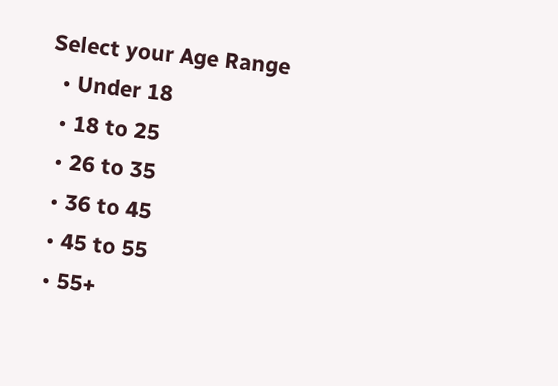Select your Age Range
  • Under 18
  • 18 to 25
  • 26 to 35
  • 36 to 45
  • 45 to 55
  • 55+